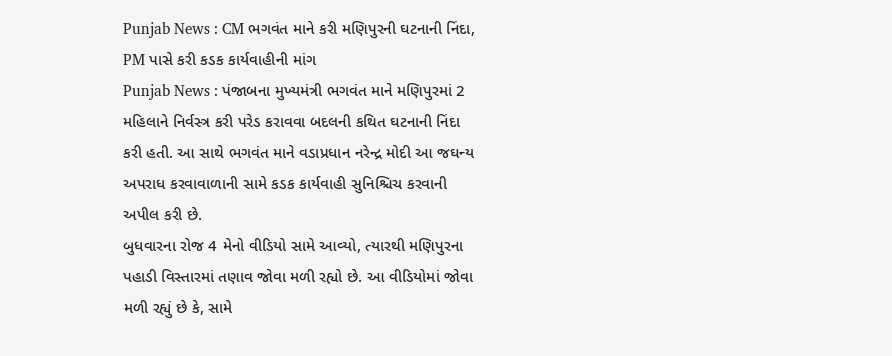Punjab News : CM ભગવંત માને કરી મણિપુરની ઘટનાની નિંદા, PM પાસે કરી કડક કાર્યવાહીની માંગ
Punjab News : પંજાબના મુખ્યમંત્રી ભગવંત માને મણિપુરમાં 2 મહિલાને નિર્વસ્ત્ર કરી પરેડ કરાવવા બદલની કથિત ઘટનાની નિંદા કરી હતી. આ સાથે ભગવંત માને વડાપ્રધાન નરેન્દ્ર મોદી આ જઘન્ય અપરાધ કરવાવાળાની સામે કડક કાર્યવાહી સુનિશ્ચિચ કરવાની અપીલ કરી છે.
બુધવારના રોજ 4 મેનો વીડિયો સામે આવ્યો, ત્યારથી મણિપુરના પહાડી વિસ્તારમાં તણાવ જોવા મળી રહ્યો છે. આ વીડિયોમાં જોવા મળી રહ્યું છે કે, સામે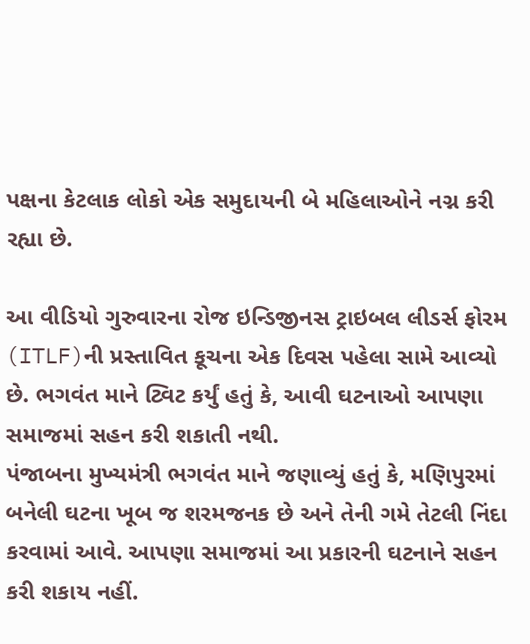પક્ષના કેટલાક લોકો એક સમુદાયની બે મહિલાઓને નગ્ન કરી રહ્યા છે.

આ વીડિયો ગુરુવારના રોજ ઇન્ડિજીનસ ટ્રાઇબલ લીડર્સ ફોરમ (ITLF)ની પ્રસ્તાવિત કૂચના એક દિવસ પહેલા સામે આવ્યો છે. ભગવંત માને ટ્વિટ કર્યું હતું કે, આવી ઘટનાઓ આપણા સમાજમાં સહન કરી શકાતી નથી.
પંજાબના મુખ્યમંત્રી ભગવંત માને જણાવ્યું હતું કે, મણિપુરમાં બનેલી ઘટના ખૂબ જ શરમજનક છે અને તેની ગમે તેટલી નિંદા કરવામાં આવે. આપણા સમાજમાં આ પ્રકારની ઘટનાને સહન કરી શકાય નહીં.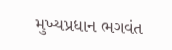મુખ્યપ્રધાન ભગવંત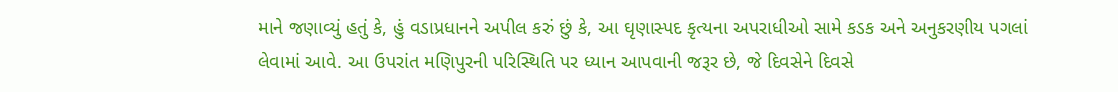માને જણાવ્યું હતું કે, હું વડાપ્રધાનને અપીલ કરું છું કે, આ ઘૃણાસ્પદ કૃત્યના અપરાધીઓ સામે કડક અને અનુકરણીય પગલાં લેવામાં આવે. આ ઉપરાંત મણિપુરની પરિસ્થિતિ પર ધ્યાન આપવાની જરૂર છે, જે દિવસેને દિવસે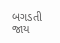બગડતી જાય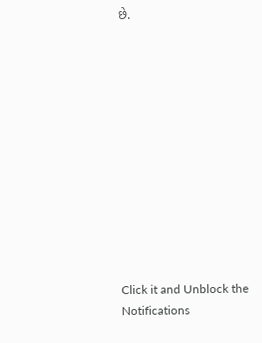છે.












Click it and Unblock the Notifications